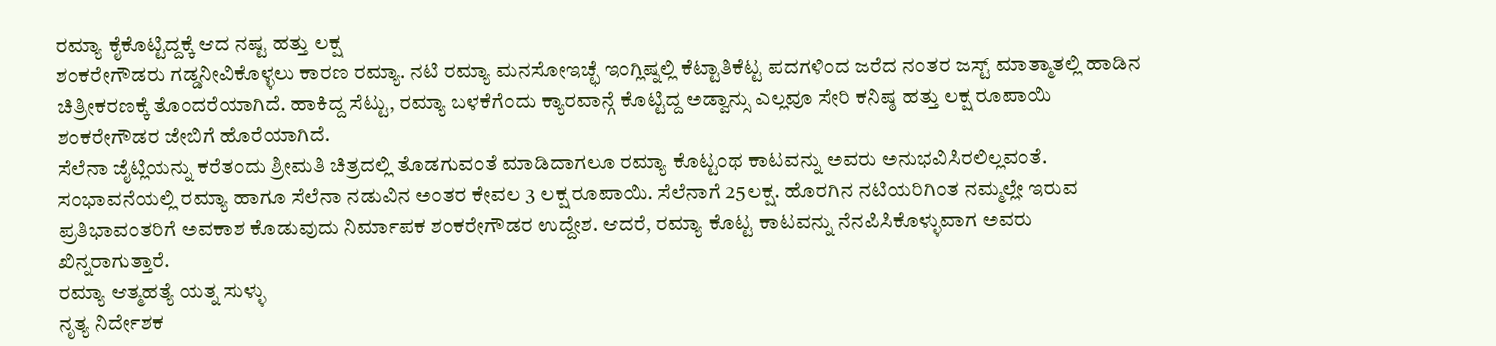ರಮ್ಯಾ ಕೈಕೊಟ್ಟಿದ್ದಕ್ಕೆ ಆದ ನಷ್ಟ ಹತ್ತು ಲಕ್ಷ
ಶಂಕರೇಗೌಡರು ಗಡ್ಡನೀವಿಕೊಳ್ಳಲು ಕಾರಣ ರಮ್ಯಾ. ನಟಿ ರಮ್ಯಾ ಮನಸೋಇಚ್ಛೆ ಇಂಗ್ಲಿಷ್ನಲ್ಲಿ ಕೆಟ್ಟಾತಿಕೆಟ್ಟ ಪದಗಳಿಂದ ಜರೆದ ನಂತರ ಜಸ್ಟ್ ಮಾತ್ಮಾತಲ್ಲಿ ಹಾಡಿನ ಚಿತ್ರೀಕರಣಕ್ಕೆ ತೊಂದರೆಯಾಗಿದೆ. ಹಾಕಿದ್ದ ಸೆಟ್ಟು, ರಮ್ಯಾ ಬಳಕೆಗೆಂದು ಕ್ಯಾರವಾನ್ಗೆ ಕೊಟ್ಟಿದ್ದ ಅಡ್ವಾನ್ಸು ಎಲ್ಲವೂ ಸೇರಿ ಕನಿಷ್ಠ ಹತ್ತು ಲಕ್ಷ ರೂಪಾಯಿ ಶಂಕರೇಗೌಡರ ಜೇಬಿಗೆ ಹೊರೆಯಾಗಿದೆ.
ಸೆಲೆನಾ ಜೈಟ್ಲಿಯನ್ನು ಕರೆತಂದು ಶ್ರೀಮತಿ ಚಿತ್ರದಲ್ಲಿ ತೊಡಗುವಂತೆ ಮಾಡಿದಾಗಲೂ ರಮ್ಯಾ ಕೊಟ್ಟಂಥ ಕಾಟವನ್ನು ಅವರು ಅನುಭವಿಸಿರಲಿಲ್ಲವಂತೆ. ಸಂಭಾವನೆಯಲ್ಲಿ ರಮ್ಯಾ ಹಾಗೂ ಸೆಲೆನಾ ನಡುವಿನ ಅಂತರ ಕೇವಲ 3 ಲಕ್ಷ ರೂಪಾಯಿ. ಸೆಲೆನಾಗೆ 25ಲಕ್ಷ. ಹೊರಗಿನ ನಟಿಯರಿಗಿಂತ ನಮ್ಮಲ್ಲೇ ಇರುವ ಪ್ರತಿಭಾವಂತರಿಗೆ ಅವಕಾಶ ಕೊಡುವುದು ನಿರ್ಮಾಪಕ ಶಂಕರೇಗೌಡರ ಉದ್ದೇಶ. ಆದರೆ, ರಮ್ಯಾ ಕೊಟ್ಟ ಕಾಟವನ್ನು ನೆನಪಿಸಿಕೊಳ್ಳುವಾಗ ಅವರು ಖಿನ್ನರಾಗುತ್ತಾರೆ.
ರಮ್ಯಾ ಆತ್ಮಹತ್ಯೆ ಯತ್ನ ಸುಳ್ಳು
ನೃತ್ಯ ನಿರ್ದೇಶಕ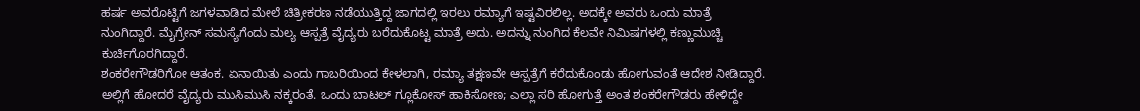ಹರ್ಷ ಅವರೊಟ್ಟಿಗೆ ಜಗಳವಾಡಿದ ಮೇಲೆ ಚಿತ್ರೀಕರಣ ನಡೆಯುತ್ತಿದ್ದ ಜಾಗದಲ್ಲಿ ಇರಲು ರಮ್ಯಾಗೆ ಇಷ್ಟವಿರಲಿಲ್ಲ. ಅದಕ್ಕೇ ಅವರು ಒಂದು ಮಾತ್ರೆ ನುಂಗಿದ್ದಾರೆ. ಮೈಗ್ರೇನ್ ಸಮಸ್ಯೆಗೆಂದು ಮಲ್ಯ ಆಸ್ಪತ್ರೆ ವೈದ್ಯರು ಬರೆದುಕೊಟ್ಟ ಮಾತ್ರೆ ಅದು. ಅದನ್ನು ನುಂಗಿದ ಕೆಲವೇ ನಿಮಿಷಗಳಲ್ಲಿ ಕಣ್ಣುಮುಚ್ಚಿ ಕುರ್ಚಿಗೊರಗಿದ್ದಾರೆ.
ಶಂಕರೇಗೌಡರಿಗೋ ಆತಂಕ. ಏನಾಯಿತು ಎಂದು ಗಾಬರಿಯಿಂದ ಕೇಳಲಾಗಿ, ರಮ್ಯಾ ತಕ್ಷಣವೇ ಆಸ್ಪತ್ರೆಗೆ ಕರೆದುಕೊಂಡು ಹೋಗುವಂತೆ ಆದೇಶ ನೀಡಿದ್ದಾರೆ. ಅಲ್ಲಿಗೆ ಹೋದರೆ ವೈದ್ಯರು ಮುಸಿಮುಸಿ ನಕ್ಕರಂತೆ. ಒಂದು ಬಾಟಲ್ ಗ್ಲೂಕೋಸ್ ಹಾಕಿಸೋಣ; ಎಲ್ಲಾ ಸರಿ ಹೋಗುತ್ತೆ ಅಂತ ಶಂಕರೇಗೌಡರು ಹೇಳಿದ್ದೇ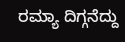ರಮ್ಯಾ ದಿಗ್ಗನೆದ್ದು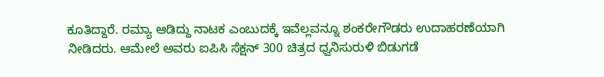ಕೂತಿದ್ದಾರೆ. ರಮ್ಯಾ ಆಡಿದ್ದು ನಾಟಕ ಎಂಬುದಕ್ಕೆ ಇವೆಲ್ಲವನ್ನೂ ಶಂಕರೇಗೌಡರು ಉದಾಹರಣೆಯಾಗಿ ನೀಡಿದರು. ಆಮೇಲೆ ಅವರು ಐಪಿಸಿ ಸೆಕ್ಷನ್ 300 ಚಿತ್ರದ ಧ್ವನಿಸುರುಳಿ ಬಿಡುಗಡೆ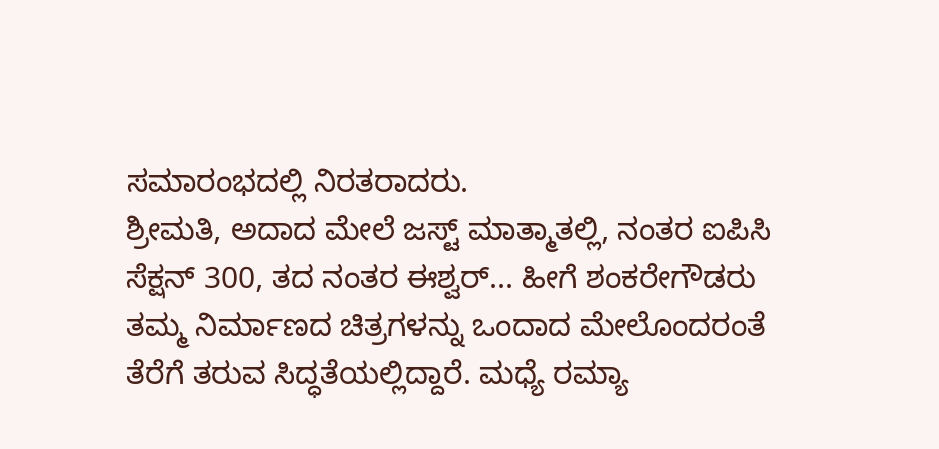ಸಮಾರಂಭದಲ್ಲಿ ನಿರತರಾದರು.
ಶ್ರೀಮತಿ, ಅದಾದ ಮೇಲೆ ಜಸ್ಟ್ ಮಾತ್ಮಾತಲ್ಲಿ, ನಂತರ ಐಪಿಸಿ ಸೆಕ್ಷನ್ 300, ತದ ನಂತರ ಈಶ್ವರ್... ಹೀಗೆ ಶಂಕರೇಗೌಡರು ತಮ್ಮ ನಿರ್ಮಾಣದ ಚಿತ್ರಗಳನ್ನು ಒಂದಾದ ಮೇಲೊಂದರಂತೆ ತೆರೆಗೆ ತರುವ ಸಿದ್ಧತೆಯಲ್ಲಿದ್ದಾರೆ. ಮಧ್ಯೆ ರಮ್ಯಾ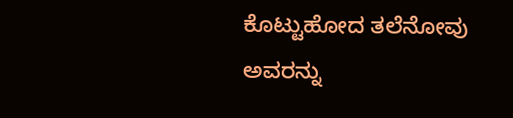ಕೊಟ್ಟುಹೋದ ತಲೆನೋವು ಅವರನ್ನು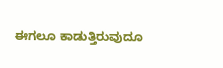ಈಗಲೂ ಕಾಡುತ್ತಿರುವುದೂ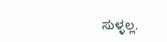ಸುಳ್ಳಲ್ಲ.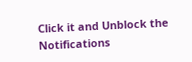Click it and Unblock the Notifications